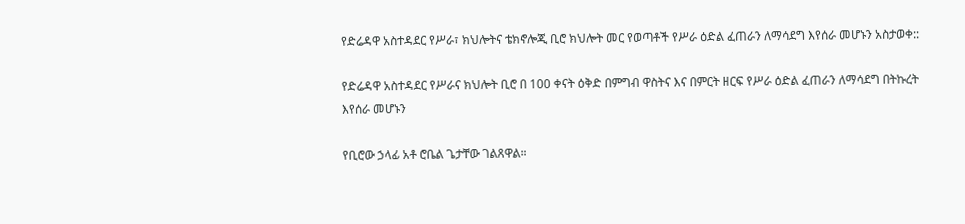የድሬዳዋ አስተዳደር የሥራ፣ ክህሎትና ቴክኖሎጂ ቢሮ ክህሎት መር የወጣቶች የሥራ ዕድል ፈጠራን ለማሳደግ እየሰራ መሆኑን አስታወቀ::

የድሬዳዋ አስተዳደር የሥራና ክህሎት ቢሮ በ 100 ቀናት ዕቅድ በምግብ ዋስትና እና በምርት ዘርፍ የሥራ ዕድል ፈጠራን ለማሳደግ በትኩረት እየሰራ መሆኑን

የቢሮው ኃላፊ አቶ ሮቤል ጌታቸው ገልጸዋል።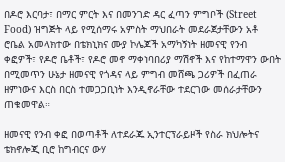በዶሮ እርባታ፣ በማር ምርት እና በመንገድ ዳር ፈጣን ምግቦች (Street Food) ዝግጅት ላይ የሚሰማሩ አምስት ማህበራት መደራጀታቸውን አቶ ሮቤል አመላክተው በቴክኒክና ሙያ ኮሌጆች አማካኝነት ዘመናዊ የንብ ቀፎዎች፣ የዶሮ ቤቶች፣ የዶሮ መኖ ማቀነባበሪያ ማሽኖች እና የከተማዋን ውበት በሚመጥን ሁኔታ ዘመናዊ የጎዳና ላይ ምግብ መሸጫ ጋሪዎች በፈጠራ ዘምነውና እርስ በርስ ተመጋጋቢነት እንዲኖራቸው ተደርገው መሰራታቸውን ጠቁመዋል።

ዘመናዊ የንብ ቀፎ በወጣቶች ለተደራጁ ኢንተርፕራይዞች የስራ ክህሎትና ቴክኖሎጂ ቢሮ ከግብርና ውሃ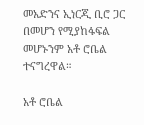መአድንና ኢነርጂ ቢሮ ጋር በመሆን የሚያከፋፍል መሆኑንም አቶ ሮቤል ተናግረዋል።

አቶ ሮቤል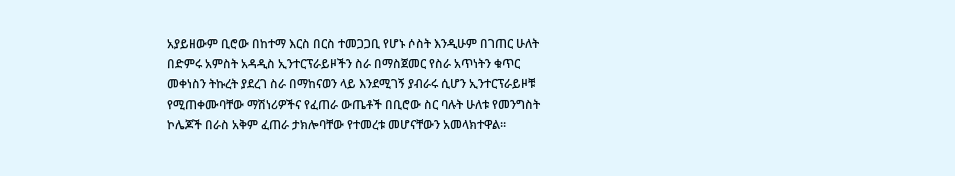አያይዘውም ቢሮው በከተማ እርስ በርስ ተመጋጋቢ የሆኑ ሶስት እንዲሁም በገጠር ሁለት በድምሩ አምስት አዳዲስ ኢንተርፕራይዞችን ስራ በማስጀመር የስራ አጥነትን ቁጥር መቀነስን ትኩረት ያደረገ ስራ በማከናወን ላይ እንደሚገኝ ያብራሩ ሲሆን ኢንተርፕራይዞቹ የሚጠቀሙባቸው ማሽነሪዎችና የፈጠራ ውጤቶች በቢሮው ስር ባሉት ሁለቱ የመንግስት ኮሌጆች በራስ አቅም ፈጠራ ታክሎባቸው የተመረቱ መሆናቸውን አመላክተዋል።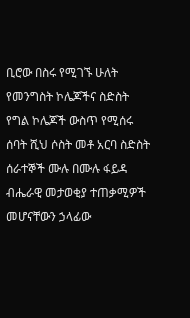ቢሮው በስሩ የሚገኙ ሁለት የመንግስት ኮሌጆችና ስድስት የግል ኮሌጆች ውስጥ የሚሰሩ ሰባት ሺህ ሶስት መቶ አርባ ስድስት ሰራተኞች ሙሉ በሙሉ ፋይዳ ብሔራዊ መታወቂያ ተጠቃሚዎች መሆናቸውን ኃላፊው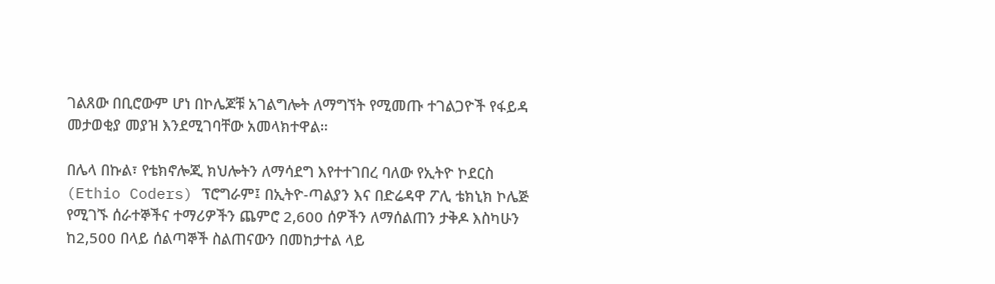ገልጸው በቢሮውም ሆነ በኮሌጆቹ አገልግሎት ለማግኘት የሚመጡ ተገልጋዮች የፋይዳ መታወቂያ መያዝ እንደሚገባቸው አመላክተዋል።

በሌላ በኩል፣ የቴክኖሎጂ ክህሎትን ለማሳደግ እየተተገበረ ባለው የኢትዮ ኮደርስ (Ethio Coders) ፕሮግራም፤ በኢትዮ-ጣልያን እና በድሬዳዋ ፖሊ ቴክኒክ ኮሌጅ የሚገኙ ሰራተኞችና ተማሪዎችን ጨምሮ 2,600 ሰዎችን ለማሰልጠን ታቅዶ እስካሁን ከ2,500 በላይ ሰልጣኞች ስልጠናውን በመከታተል ላይ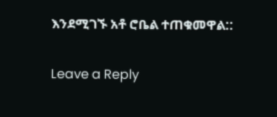እንደሚገኙ አቶ ሮቤል ተጠቁመዋል::

Leave a Reply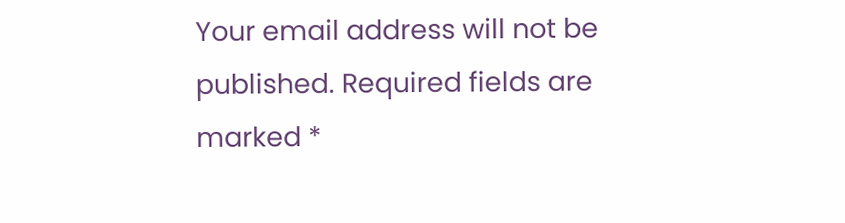Your email address will not be published. Required fields are marked *